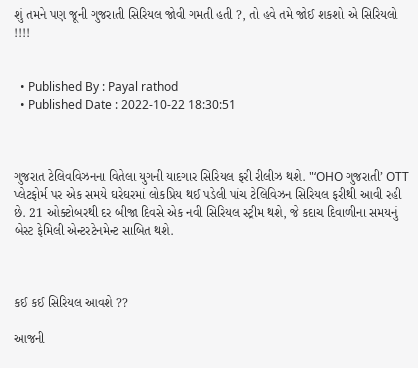શું તમને પણ જૂની ગુજરાતી સિરિયલ જોવી ગમતી હતી ?, તો હવે તમે જોઈ શકશો એ સિરિયલો !!!!


  • Published By : Payal rathod
  • Published Date : 2022-10-22 18:30:51



ગુજરાત ટેલિવવિઝનના વિતેલા યુગની યાદગાર સિરિયલ ફરી રીલીઝ થશે. "‘OHO ગુજરાતી’ OTT પ્લેટફોર્મ પર એક સમયે ઘરેઘરમાં લોકપ્રિય થઈ પડેલી પાંચ ટેલિવિઝન સિરિયલ ફરીથી આવી રહી છે. 21 ઓક્ટોબરથી દર બીજા દિવસે એક નવી સિરિયલ સ્ટ્રીમ થશે, જે કદાચ દિવાળીના સમયનું બેસ્ટ ફેમિલી એન્ટરટેનમેન્ટ સાબિત થશે.



કઈ કઈ સિરિયલ આવશે ??

આજની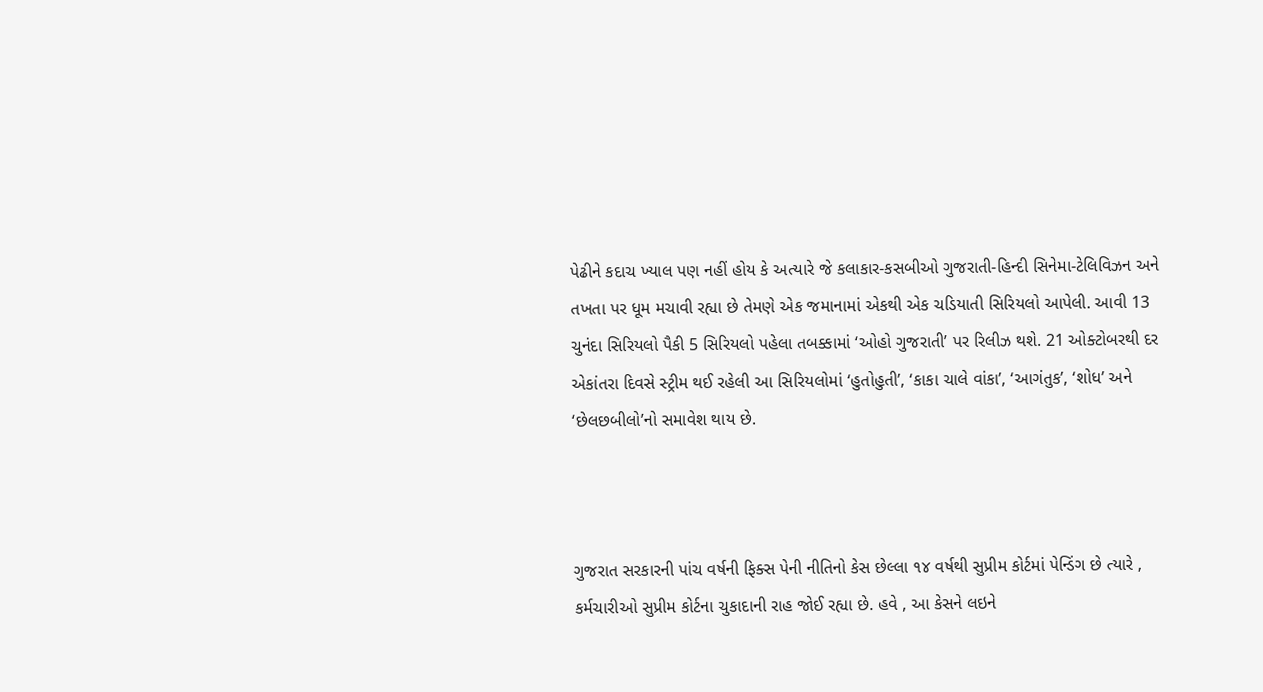પેઢીને કદાચ ખ્યાલ પણ નહીં હોય કે અત્યારે જે કલાકાર-કસબીઓ ગુજરાતી-હિન્દી સિનેમા-ટેલિવિઝન અને તખતા પર ધૂમ મચાવી રહ્યા છે તેમણે એક જમાનામાં એકથી એક ચડિયાતી સિરિયલો આપેલી. આવી 13 ચુનંદા સિરિયલો પૈકી 5 સિરિયલો પહેલા તબક્કામાં ‘ઓહો ગુજરાતી’ પર રિલીઝ થશે. 21 ઓક્ટોબરથી દર એકાંતરા દિવસે સ્ટ્રીમ થઈ રહેલી આ સિરિયલોમાં ‘હુતોહુતી’, ‘કાકા ચાલે વાંકા’, ‘આગંતુક’, ‘શોધ’ અને ‘છેલછબીલો’નો સમાવેશ થાય છે.



ગુજરાત સરકારની પાંચ વર્ષની ફિક્સ પેની નીતિનો કેસ છેલ્લા ૧૪ વર્ષથી સુપ્રીમ કોર્ટમાં પેન્ડિંગ છે ત્યારે , કર્મચારીઓ સુપ્રીમ કોર્ટના ચુકાદાની રાહ જોઈ રહ્યા છે. હવે , આ કેસને લઇને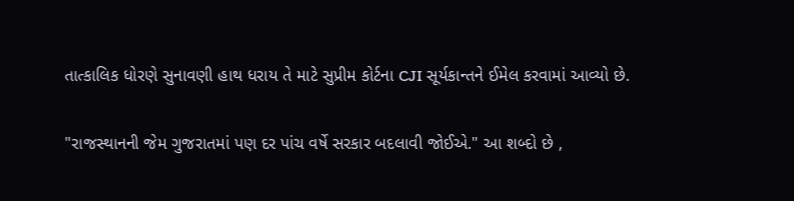તાત્કાલિક ધોરણે સુનાવણી હાથ ધરાય તે માટે સુપ્રીમ કોર્ટના CJI સૂર્યકાન્તને ઈમેલ કરવામાં આવ્યો છે.

"રાજસ્થાનની જેમ ગુજરાતમાં પણ દર પાંચ વર્ષે સરકાર બદલાવી જોઈએ." આ શબ્દો છે ,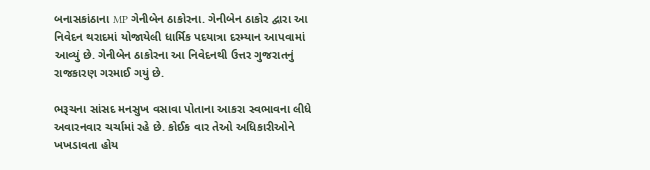બનાસકાંઠાના MP ગેનીબેન ઠાકોરના. ગેનીબેન ઠાકોર દ્વારા આ નિવેદન થરાદમાં યોજાયેલી ધાર્મિક પદયાત્રા દરમ્યાન આપવામાં આવ્યું છે. ગેનીબેન ઠાકોરના આ નિવેદનથી ઉત્તર ગુજરાતનું રાજકારણ ગરમાઈ ગયું છે.

ભરૂચના સાંસદ મનસુખ વસાવા પોતાના આકરા સ્વભાવના લીધે અવારનવાર ચર્ચામાં રહે છે. કોઈક વાર તેઓ અધિકારીઓને ખખડાવતા હોય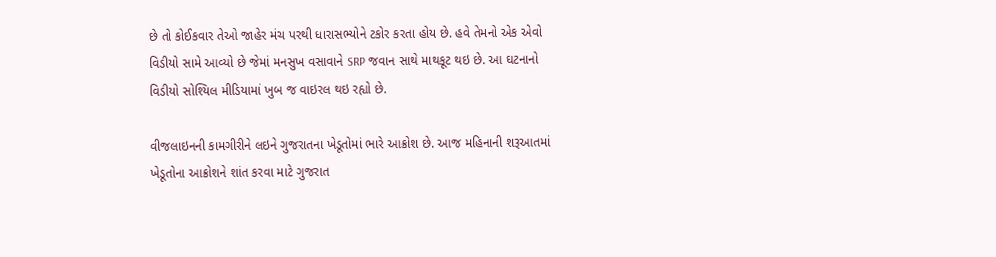છે તો કોઈકવાર તેઓ જાહેર મંચ પરથી ધારાસભ્યોને ટકોર કરતા હોય છે. હવે તેમનો એક એવો વિડીયો સામે આવ્યો છે જેમાં મનસુખ વસાવાને SRP જવાન સાથે માથકૂટ થઇ છે. આ ઘટનાનો વિડીયો સોશ્યિલ મીડિયામાં ખુબ જ વાઇરલ થઇ રહ્યો છે.

વીજલાઇનની કામગીરીને લઇને ગુજરાતના ખેડૂતોમાં ભારે આક્રોશ છે. આજ મહિનાની શરૂઆતમાં ખેડૂતોના આક્રોશને શાંત કરવા માટે ગુજરાત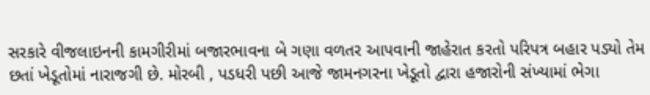સરકારે વીજલાઇનની કામગીરીમાં બજારભાવના બે ગણા વળતર આપવાની જાહેરાત કરતો પરિપત્ર બહાર પડ્યો તેમ છતાં ખેડૂતોમાં નારાજગી છે. મોરબી , પડધરી પછી આજે જામનગરના ખેડૂતો દ્વારા હજારોની સંખ્યામાં ભેગા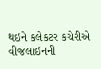થઇને કલેકટર કચેરીએ વીજલાઇનની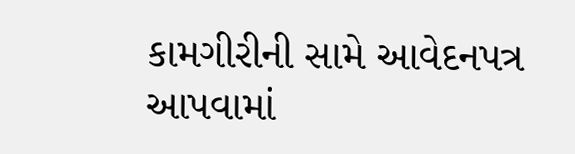કામગીરીની સામે આવેદનપત્ર આપવામાં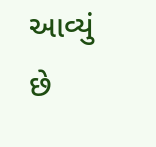આવ્યું છે